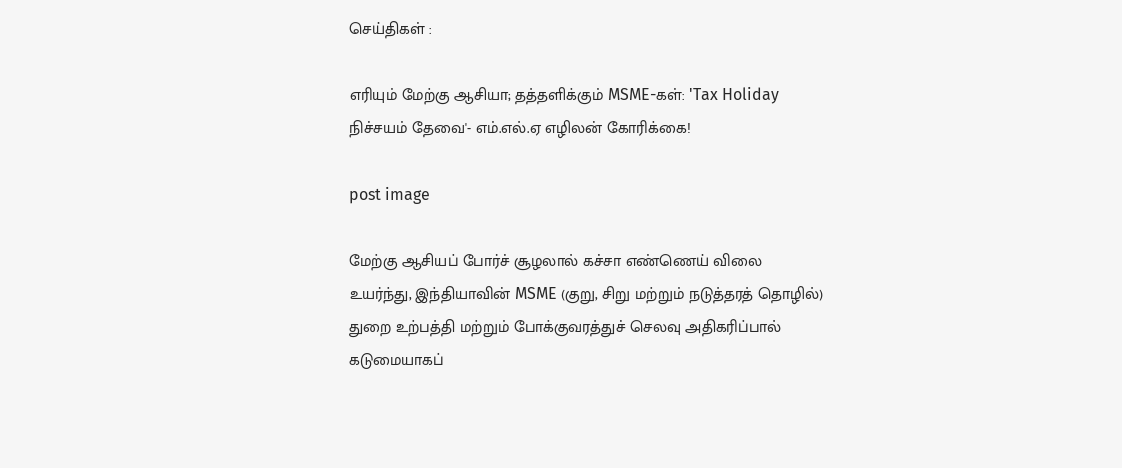செய்திகள் :

எரியும் மேற்கு ஆசியா; தத்தளிக்கும் MSME-கள்: 'Tax Holiday நிச்சயம் தேவை'- எம்.எல்.ஏ எழிலன் கோரிக்கை!

post image

மேற்கு ஆசியப் போர்ச் சூழலால் கச்சா எண்ணெய் விலை உயர்ந்து, இந்தியாவின் MSME (குறு, சிறு மற்றும் நடுத்தரத் தொழில்) துறை உற்பத்தி மற்றும் போக்குவரத்துச் செலவு அதிகரிப்பால் கடுமையாகப்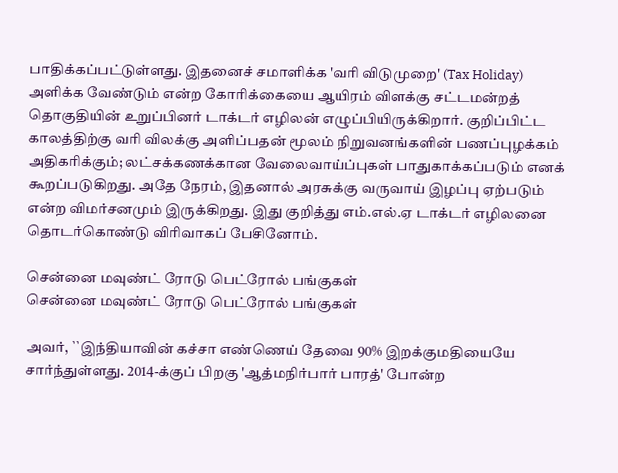பாதிக்கப்பட்டுள்ளது. இதனைச் சமாளிக்க 'வரி விடுமுறை' (Tax Holiday) அளிக்க வேண்டும் என்ற கோரிக்கையை ஆயிரம் விளக்கு சட்டமன்றத் தொகுதியின் உறுப்பினர் டாக்டர் எழிலன் எழுப்பியிருக்கிறார். குறிப்பிட்ட காலத்திற்கு வரி விலக்கு அளிப்பதன் மூலம் நிறுவனங்களின் பணப்புழக்கம் அதிகரிக்கும்; லட்சக்கணக்கான வேலைவாய்ப்புகள் பாதுகாக்கப்படும் எனக் கூறப்படுகிறது. அதே நேரம், இதனால் அரசுக்கு வருவாய் இழப்பு ஏற்படும் என்ற விமர்சனமும் இருக்கிறது. இது குறித்து எம்.எல்.ஏ டாக்டர் எழிலனை தொடர்கொண்டு விரிவாகப் பேசினோம்.

சென்னை மவுண்ட் ரோடு பெட்ரோல் பங்குகள்
சென்னை மவுண்ட் ரோடு பெட்ரோல் பங்குகள்

அவர், ``இந்தியாவின் கச்சா எண்ணெய் தேவை 90% இறக்குமதியையே சார்ந்துள்ளது. 2014-க்குப் பிறகு 'ஆத்மநிர்பார் பாரத்' போன்ற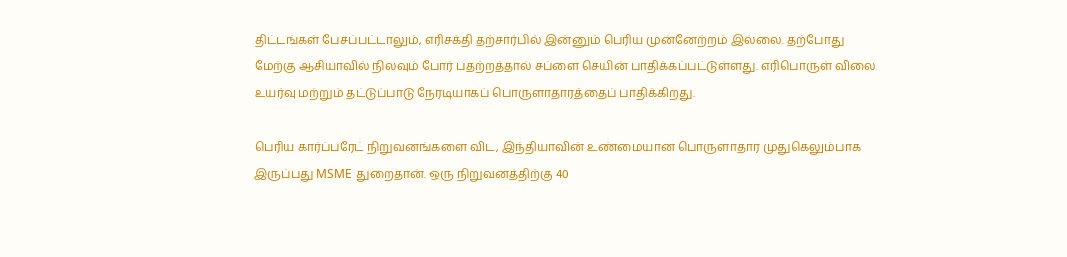திட்டங்கள் பேசப்பட்டாலும், எரிசக்தி தற்சார்பில் இன்னும் பெரிய முன்னேற்றம் இல்லை. தற்போது மேற்கு ஆசியாவில் நிலவும் போர் பதற்றத்தால் சப்ளை செயின் பாதிக்கப்பட்டுள்ளது. எரிபொருள் விலை உயர்வு மற்றும் தட்டுப்பாடு நேரடியாகப் பொருளாதாரத்தைப் பாதிக்கிறது.

பெரிய கார்ப்பரேட் நிறுவனங்களை விட, இந்தியாவின் உண்மையான பொருளாதார முதுகெலும்பாக இருப்பது MSME துறைதான். ஒரு நிறுவனத்திற்கு 40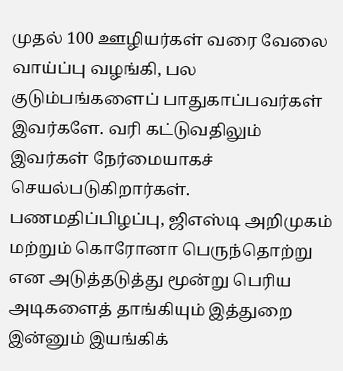முதல் 100 ஊழியர்கள் வரை வேலை வாய்ப்பு வழங்கி, பல குடும்பங்களைப் பாதுகாப்பவர்கள் இவர்களே. வரி கட்டுவதிலும் இவர்கள் நேர்மையாகச் செயல்படுகிறார்கள். பணமதிப்பிழப்பு, ஜிஎஸ்டி அறிமுகம் மற்றும் கொரோனா பெருந்தொற்று என அடுத்தடுத்து மூன்று பெரிய அடிகளைத் தாங்கியும் இத்துறை இன்னும் இயங்கிக்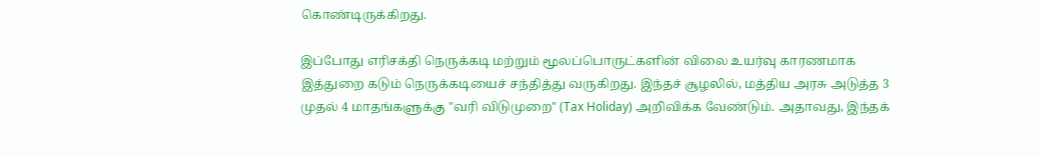கொண்டிருக்கிறது.

இப்போது எரிசக்தி நெருக்கடி மற்றும் மூலப்பொருட்களின் விலை உயர்வு காரணமாக இத்துறை கடும் நெருக்கடியைச் சந்தித்து வருகிறது. இந்தச் சூழலில், மத்திய அரசு அடுத்த 3 முதல் 4 மாதங்களுக்கு "வரி விடுமுறை" (Tax Holiday) அறிவிக்க வேண்டும். அதாவது, இந்தக்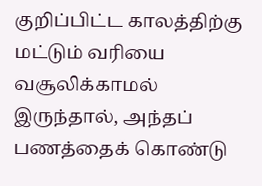குறிப்பிட்ட காலத்திற்கு மட்டும் வரியை வசூலிக்காமல் இருந்தால், அந்தப் பணத்தைக் கொண்டு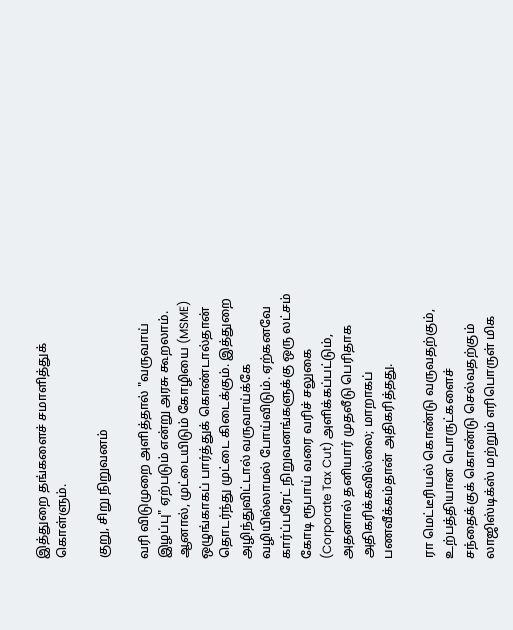இத்துறை தங்களைச் சமாளித்துக் கொள்ளும்.

குறு, சிறு நிறுவனம்

வரி விடுமுறை அளித்தால் "வருவாய் இழப்பு" ஏற்படும் என்று அரசு கூறலாம். ஆனால், முட்டையிடும் கோழியை (MSME) ஒழுங்காகப் பார்த்துக் கொண்டால்தான் தொடர்ந்து முட்டை கிடைக்கும். இத்துறை அழிந்துவிட்டால் வருவாய்க்கே வழியில்லாமல் போய்விடும். ஏற்கனவே கார்ப்பரேட் நிறுவனங்களுக்கு ஒரு லட்சம் கோடி ரூபாய் வரை வரிச் சலுகை (Corporate Tax Cut) அளிக்கப்பட்டும், அதனால் தனியார் முதலீடு பெரிதாக அதிகரிக்கவில்லை; மாறாகப் பணவீக்கம்தான் அதிகரித்தது.

ரா மெட்டீரியல் கொண்டு வருவதற்கும், உற்பத்தியான பொருட்களைச் சந்தைக்குக் கொண்டு செல்வதற்கும் லாஜிஸ்டிக்ஸ் மற்றும் எரிபொருள் மிக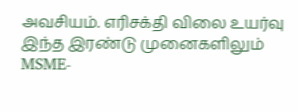அவசியம். எரிசக்தி விலை உயர்வு இந்த இரண்டு முனைகளிலும் MSME-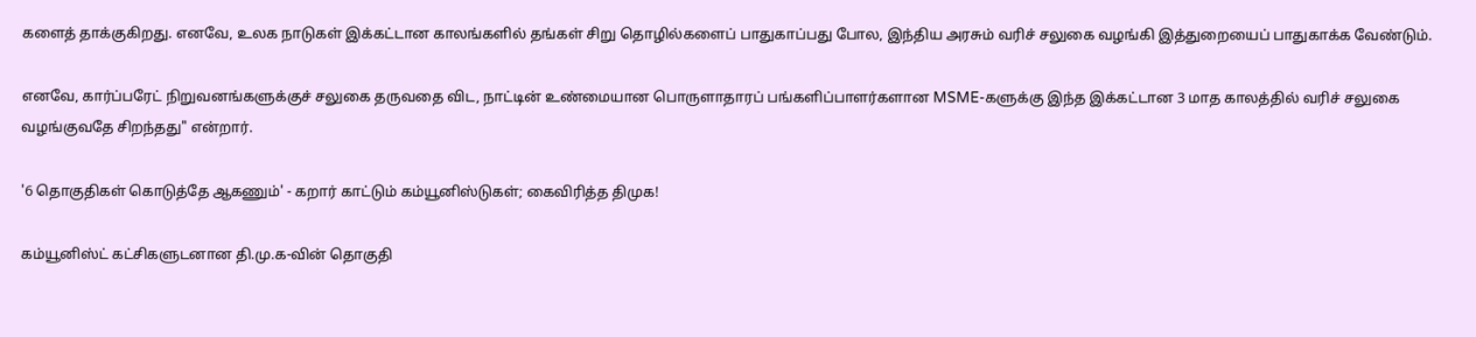களைத் தாக்குகிறது. எனவே, உலக நாடுகள் இக்கட்டான காலங்களில் தங்கள் சிறு தொழில்களைப் பாதுகாப்பது போல, இந்திய அரசும் வரிச் சலுகை வழங்கி இத்துறையைப் பாதுகாக்க வேண்டும்.

எனவே, கார்ப்பரேட் நிறுவனங்களுக்குச் சலுகை தருவதை விட, நாட்டின் உண்மையான பொருளாதாரப் பங்களிப்பாளர்களான MSME-களுக்கு இந்த இக்கட்டான 3 மாத காலத்தில் வரிச் சலுகை வழங்குவதே சிறந்தது" என்றார்.

'6 தொகுதிகள் கொடுத்தே ஆகணும்' - கறார் காட்டும் கம்யூனிஸ்டுகள்; கைவிரித்த திமுக!

கம்யூனிஸ்ட் கட்சிகளுடனான தி.மு.க-வின் தொகுதி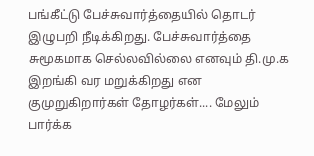பங்கீட்டு பேச்சுவார்த்தையில் தொடர் இழுபறி நீடிக்கிறது. பேச்சுவார்த்தை சுமூகமாக செல்லவில்லை எனவும் தி.மு.க இறங்கி வர மறுக்கிறது என குமுறுகிறார்கள் தோழர்கள்.... மேலும் பார்க்க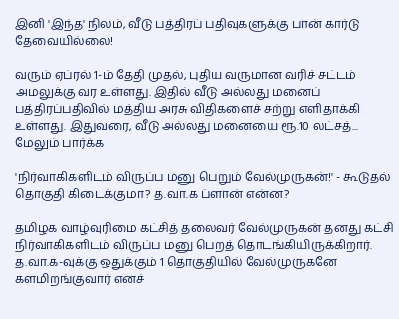இனி 'இந்த' நிலம், வீடு பத்திரப் பதிவுகளுக்கு பான் கார்டு தேவையில்லை!

வரும் ஏப்ரல் 1-ம் தேதி முதல், புதிய வருமான வரிச் சட்டம் அமலுக்கு வர உள்ளது. இதில் வீடு அல்லது மனைப் பத்திரப்பதிவில் மத்திய அரசு விதிகளைச் சற்று எளிதாக்கி உள்ளது. இதுவரை, வீடு அல்லது மனையை ரூ.10 லட்சத்... மேலும் பார்க்க

'நிர்வாகிகளிடம் விருப்ப மனு பெறும் வேல்முருகன்!' - கூடுதல் தொகுதி கிடைக்குமா? த.வா.க ப்ளான் என்ன?

தமிழக வாழ்வுரிமை கட்சித் தலைவர் வேல்முருகன் தனது கட்சி நிர்வாகிகளிடம் விருப்ப மனு பெறத் தொடங்கியிருக்கிறார். த.வா.க-வுக்கு ஒதுக்கும் 1 தொகுதியில் வேல்முருகனே களமிறங்குவார் எனச்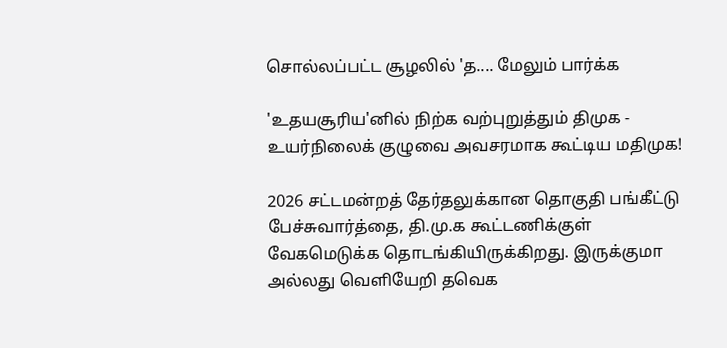சொல்லப்பட்ட சூழலில் 'த.... மேலும் பார்க்க

'உதயசூரிய'னில் நிற்க வற்புறுத்தும் திமுக - உயர்நிலைக் குழுவை அவசரமாக‌ கூட்டிய மதிமுக‌!

2026 சட்டமன்றத் தேர்தலுக்கான தொகுதி பங்கீட்டு பேச்சுவார்த்தை, தி.மு.க கூட்டணிக்குள் வேகமெடுக்க தொடங்கியிருக்கிறது. இருக்குமா அல்லது வெளியேறி தவெக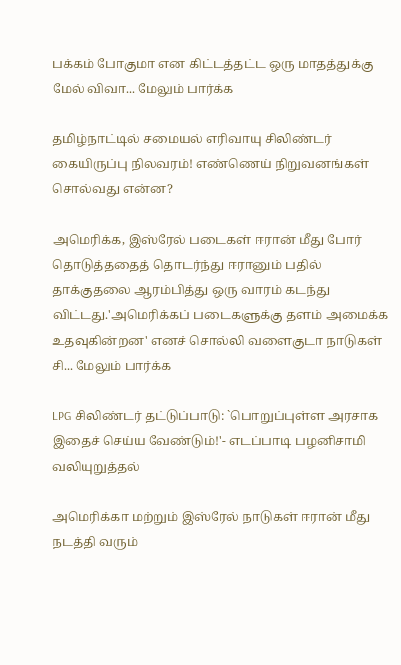பக்கம் போகுமா என கிட்டத்தட்ட ஒரு மாதத்துக்கு மேல் விவா... மேலும் பார்க்க

தமிழ்நாட்டில் சமையல் எரிவாயு சிலிண்டர் கையிருப்பு நிலவரம்! எண்ணெய் நிறுவனங்கள் சொல்வது என்ன?

அமெரிக்க, இஸ்ரேல் படைகள் ஈரான் மீது போர் தொடுத்ததைத் தொடர்ந்து ஈரானும் பதில் தாக்குதலை ஆரம்பித்து ஒரு வாரம் கடந்து விட்டது.'அமெரிக்கப் படைகளுக்கு தளம் அமைக்க உதவுகின்றன' எனச் சொல்லி வளைகுடா நாடுகள் சி... மேலும் பார்க்க

LPG சிலிண்டர் தட்டுப்பாடு: `பொறுப்புள்ள அரசாக இதைச் செய்ய வேண்டும்!'- எடப்பாடி பழனிசாமி வலியுறுத்தல்

அமெரிக்கா மற்றும் இஸ்ரேல் நாடுகள் ஈரான் மீது நடத்தி வரும்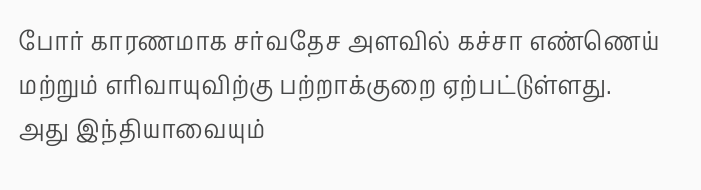போர் காரணமாக சர்வதேச அளவில் கச்சா எண்ணெய் மற்றும் எரிவாயுவிற்கு பற்றாக்குறை ஏற்பட்டுள்ளது. அது இந்தியாவையும்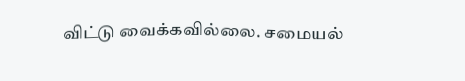விட்டு வைக்கவில்லை. சமையல்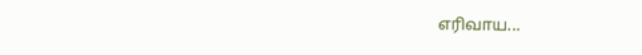எரிவாய...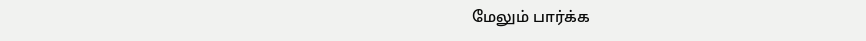மேலும் பார்க்க